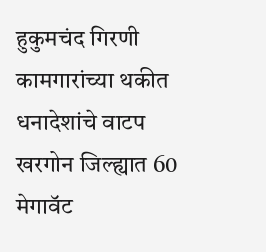हुकुमचंद गिरणी कामगारांच्या थकीत धनादेशांचे वाटप
खरगोन जिल्ह्यात 60 मेगावॅट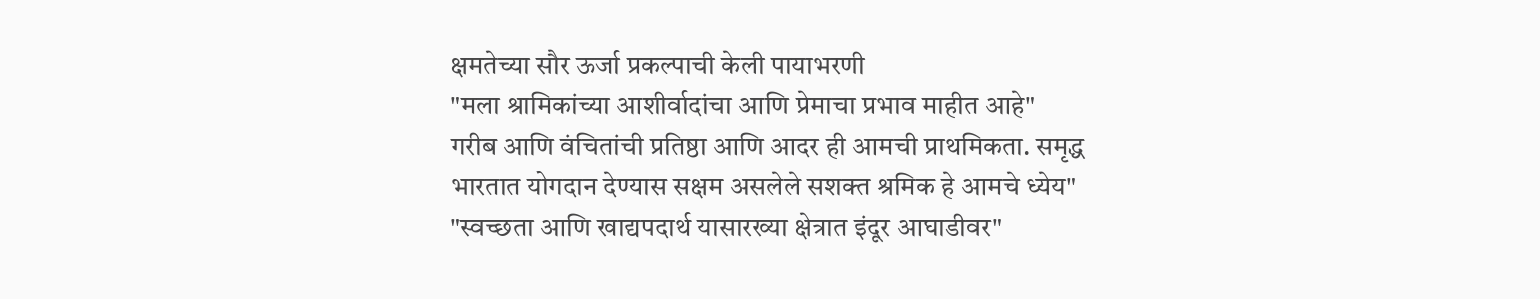क्षमतेच्या सौर ऊर्जा प्रकल्पाची केली पायाभरणी
"मला श्रामिकांच्या आशीर्वादांचा आणि प्रेमाचा प्रभाव माहीत आहे"
गरीब आणि वंचितांची प्रतिष्ठा आणि आदर ही आमची प्राथमिकता. समृद्ध भारतात योगदान देण्यास सक्षम असलेले सशक्त श्रमिक हे आमचे ध्येय"
"स्वच्छता आणि खाद्यपदार्थ यासारख्या क्षेत्रात इंदूर आघाडीवर"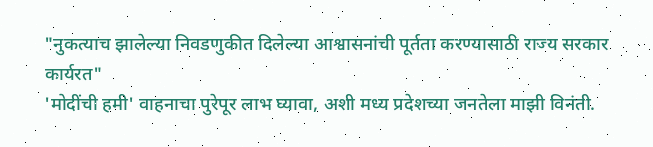"नुकत्याच झालेल्या निवडणुकीत दिलेल्या आश्वासनांची पूर्तता करण्यासाठी राज्य सरकार कार्यरत"
'मोदींची हमी' वाहनाचा पुरेपूर लाभ घ्यावा, अशी मध्य प्रदेशच्या जनतेला माझी विनंती.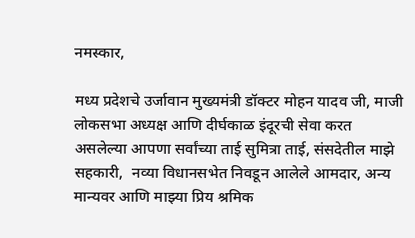नमस्‍कार,

मध्य प्रदेशचे उर्जावान मुख्‍यमंत्री डॉक्‍टर मोहन यादव जी, माजी लोकसभा अध्यक्ष आणि दीर्घकाळ इंदूरची सेवा करत असलेल्या आपणा सर्वांच्या ताई सुमित्रा ताई, संसदेतील माझे सहकारी,  नव्या विधानसभेत निवडून आलेले आमदार, अन्य मान्यवर आणि माझ्या प्रिय श्रमिक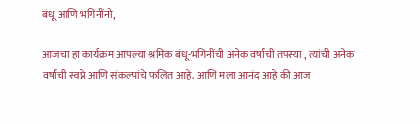बंधू आणि भगिनींनो,

आजचा हा कार्यक्रम आपल्या श्रमिक बंधू-भगिनींची अनेक वर्षांची तपस्या , त्यांची अनेक वर्षांची स्वप्ने आणि संकल्पांचे फलित आहे. आणि मला आनंद आहे की आज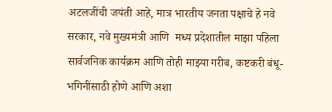अटलजींची जयंती आहे, मात्र भारतीय जनता पक्षाचे हे नवे सरकार, नवे मुख्यमंत्री आणि  मध्य प्रदेशातील माझा पहिला सार्वजनिक कार्यक्रम आणि तोही माझ्या गरीब, कष्टकरी बंधू-भगिनींसाठी होणे आणि अशा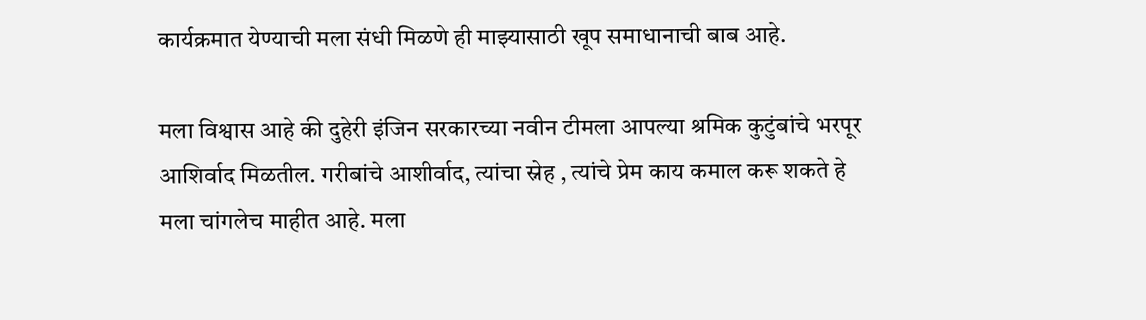कार्यक्रमात येण्याची मला संधी मिळणे ही माझ्यासाठी खूप समाधानाची बाब आहे.

मला विश्वास आहे की दुहेरी इंजिन सरकारच्या नवीन टीमला आपल्या श्रमिक कुटुंबांचे भरपूर आशिर्वाद मिळतील. गरीबांचे आशीर्वाद, त्यांचा स्नेह , त्यांचे प्रेम काय कमाल करू शकते हे मला चांगलेच माहीत आहे. मला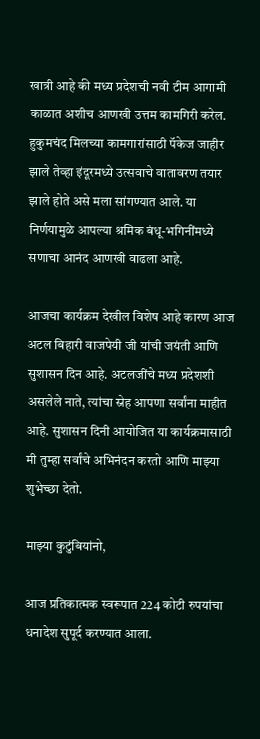खात्री आहे की मध्य प्रदेशची नवी टीम आगामी काळात अशीच आणखी उत्तम कामगिरी करेल. हुकुमचंद मिलच्या कामगारांसाठी पॅकेज जाहीर झाले तेव्हा इंदूरमध्ये उत्सवाचे वातावरण तयार झाले होते असे मला सांगण्यात आले. या निर्णयामुळे आपल्या श्रमिक बंधू-भगिनींमध्ये सणाचा आनंद आणखी वाढला आहे.

आजचा कार्यक्रम देखील विशेष आहे कारण आज अटल बिहारी वाजपेयी जी यांची जयंती आणि सुशासन दिन आहे. अटलजींचे मध्य प्रदेशशी असलेले नाते, त्यांचा स्नेह आपणा सर्वांना माहीत आहे. सुशासन दिनी आयोजित या कार्यक्रमासाठी मी तुम्हा सर्वांचे अभिनंदन करतो आणि माझ्या शुभेच्छा देतो.

माझ्या कुटुंबियांनो,

आज प्रतिकात्मक स्वरूपात 224 कोटी रुपयांचा धनादेश सुपूर्द करण्यात आला.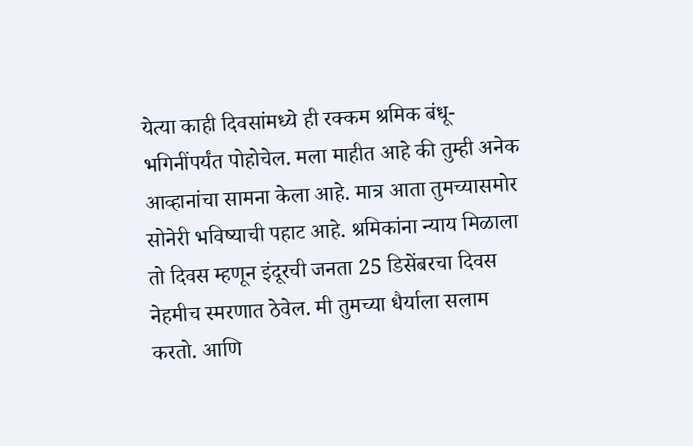येत्या काही दिवसांमध्ये ही रक्कम श्रमिक बंधू-भगिनींपर्यंत पोहोचेल. मला माहीत आहे की तुम्ही अनेक आव्हानांचा सामना केला आहे. मात्र आता तुमच्यासमोर सोनेरी भविष्याची पहाट आहे. श्रमिकांना न्याय मिळाला तो दिवस म्हणून इंदूरची जनता 25 डिसेंबरचा दिवस नेहमीच स्मरणात ठेवेल. मी तुमच्या धैर्याला सलाम करतो. आणि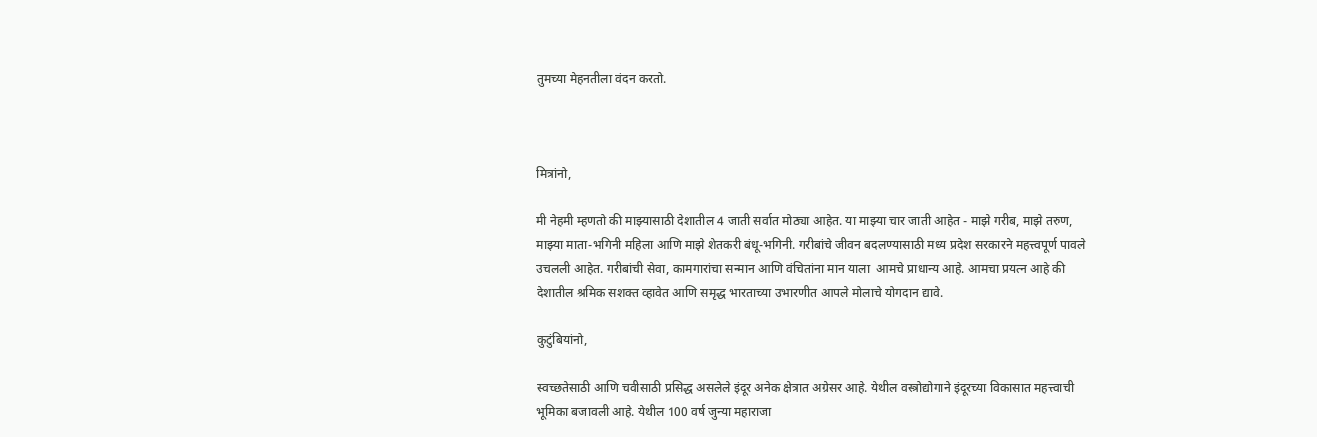तुमच्या मेहनतीला वंदन करतो.



मित्रांनो,

मी नेहमी म्हणतो की माझ्यासाठी देशातील 4 जाती सर्वात मोठ्या आहेत. या माझ्या चार जाती आहेत - माझे गरीब, माझे तरुण, माझ्या माता-भगिनी महिला आणि माझे शेतकरी बंधू-भगिनी. गरीबांचे जीवन बदलण्यासाठी मध्य प्रदेश सरकारने महत्त्वपूर्ण पावले उचलली आहेत. गरीबांची सेवा, कामगारांचा सन्मान आणि वंचितांना मान याला  आमचे प्राधान्य आहे. आमचा प्रयत्न आहे की देशातील श्रमिक सशक्त व्हावेत आणि समृद्ध भारताच्या उभारणीत आपले मोलाचे योगदान द्यावे.

कुटुंबियांनो,

स्वच्छतेसाठी आणि चवीसाठी प्रसिद्ध असलेले इंदूर अनेक क्षेत्रात अग्रेसर आहे. येथील वस्त्रोद्योगाने इंदूरच्या विकासात महत्त्वाची भूमिका बजावली आहे. येथील 100 वर्ष जुन्या महाराजा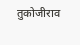तुकोजीराव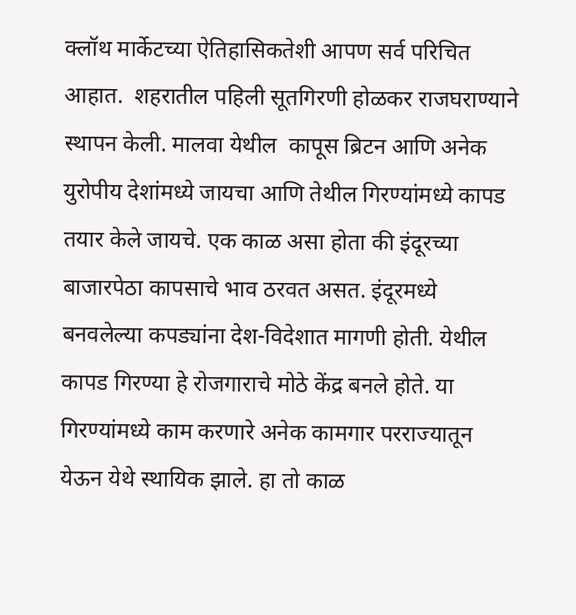क्लॉथ मार्केटच्या ऐतिहासिकतेशी आपण सर्व परिचित आहात.  शहरातील पहिली सूतगिरणी होळकर राजघराण्याने स्थापन केली. मालवा येथील  कापूस ब्रिटन आणि अनेक युरोपीय देशांमध्ये जायचा आणि तेथील गिरण्यांमध्ये कापड तयार केले जायचे. एक काळ असा होता की इंदूरच्या बाजारपेठा कापसाचे भाव ठरवत असत. इंदूरमध्ये बनवलेल्या कपड्यांना देश-विदेशात मागणी होती. येथील कापड गिरण्या हे रोजगाराचे मोठे केंद्र बनले होते. या गिरण्यांमध्ये काम करणारे अनेक कामगार परराज्यातून येऊन येथे स्थायिक झाले. हा तो काळ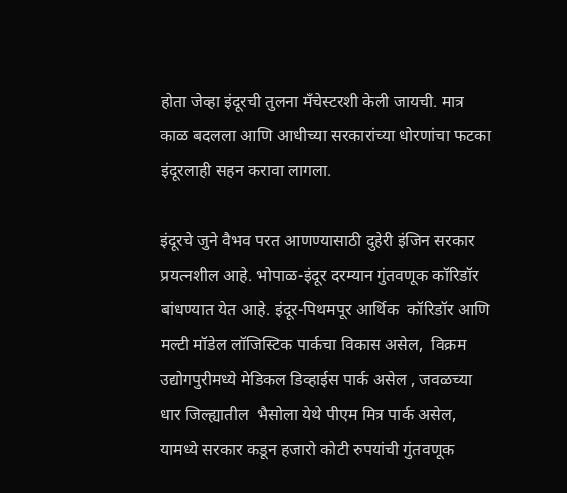होता जेव्हा इंदूरची तुलना मँचेस्टरशी केली जायची. मात्र काळ बदलला आणि आधीच्या सरकारांच्या धोरणांचा फटका इंदूरलाही सहन करावा लागला.

इंदूरचे जुने वैभव परत आणण्यासाठी दुहेरी इंजिन सरकार प्रयत्नशील आहे. भोपाळ-इंदूर दरम्यान गुंतवणूक कॉरिडॉर बांधण्यात येत आहे. इंदूर-पिथमपूर आर्थिक  कॉरिडॉर आणि मल्टी मॉडेल लॉजिस्टिक पार्कचा विकास असेल,  विक्रम उद्योगपुरीमध्ये मेडिकल डिव्हाईस पार्क असेल , जवळच्या धार जिल्ह्यातील  भैसोला येथे पीएम मित्र पार्क असेल,  यामध्ये सरकार कडून हजारो कोटी रुपयांची गुंतवणूक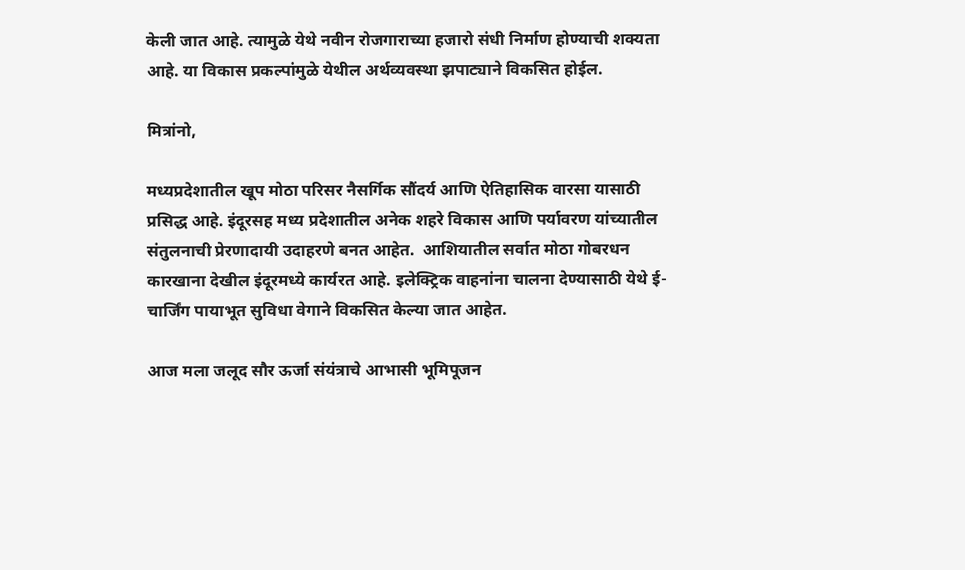केली जात आहे. त्यामुळे येथे नवीन रोजगाराच्या हजारो संधी निर्माण होण्याची शक्यता आहे. या विकास प्रकल्पांमुळे येथील अर्थव्यवस्था झपाट्याने विकसित होईल.

मित्रांनो,

मध्यप्रदेशातील खूप मोठा परिसर नैसर्गिक सौंदर्य आणि ऐतिहासिक वारसा यासाठी प्रसिद्ध आहे. इंदूरसह मध्य प्रदेशातील अनेक शहरे विकास आणि पर्यावरण यांच्यातील संतुलनाची प्रेरणादायी उदाहरणे बनत आहेत.  आशियातील सर्वात मोठा गोबरधन कारखाना देखील इंदूरमध्ये कार्यरत आहे. इलेक्ट्रिक वाहनांना चालना देण्यासाठी येथे ई-चार्जिंग पायाभूत सुविधा वेगाने विकसित केल्या जात आहेत.

आज मला जलूद सौर ऊर्जा संयंत्राचे आभासी भूमिपूजन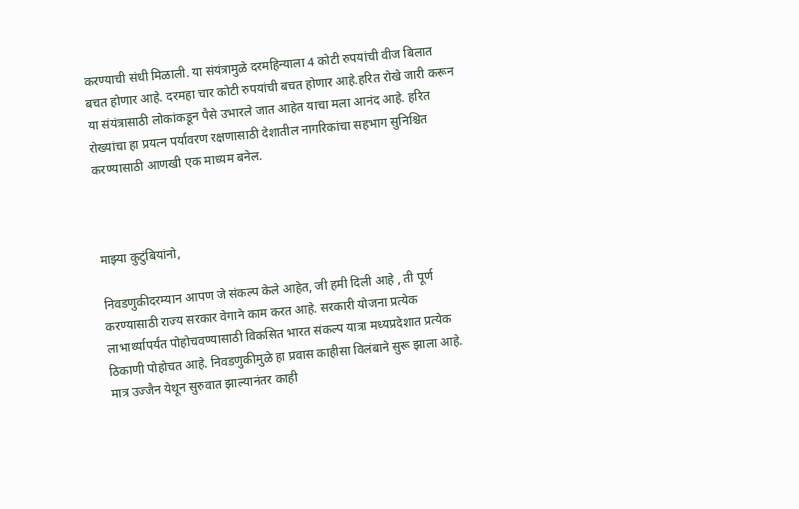करण्याची संधी मिळाली. या संयंत्रामुळे दरमहिन्याला 4 कोटी रुपयांची वीज बिलात बचत होणार आहे. दरमहा चार कोटी रुपयांची बचत होणार आहे.हरित रोखे जारी करून या संयंत्रासाठी लोकांकडून पैसे उभारले जात आहेत याचा मला आनंद आहे. हरित रोख्यांचा हा प्रयत्न पर्यावरण रक्षणासाठी देशातील नागरिकांचा सहभाग सुनिश्चित करण्यासाठी आणखी एक माध्यम बनेल.



माझ्या कुटुंबियांनो,

निवडणुकीदरम्यान आपण जे संकल्प केले आहेत, जी हमी दिली आहे , ती पूर्ण करण्यासाठी राज्य सरकार वेगाने काम करत आहे. सरकारी योजना प्रत्येक लाभार्थ्यापर्यंत पोहोचवण्यासाठी विकसित भारत संकल्प यात्रा मध्यप्रदेशात प्रत्येक ठिकाणी पोहोचत आहे. निवडणुकीमुळे हा प्रवास काहीसा विलंबाने सुरू झाला आहे. मात्र उज्जैन येथून सुरुवात झाल्यानंतर काही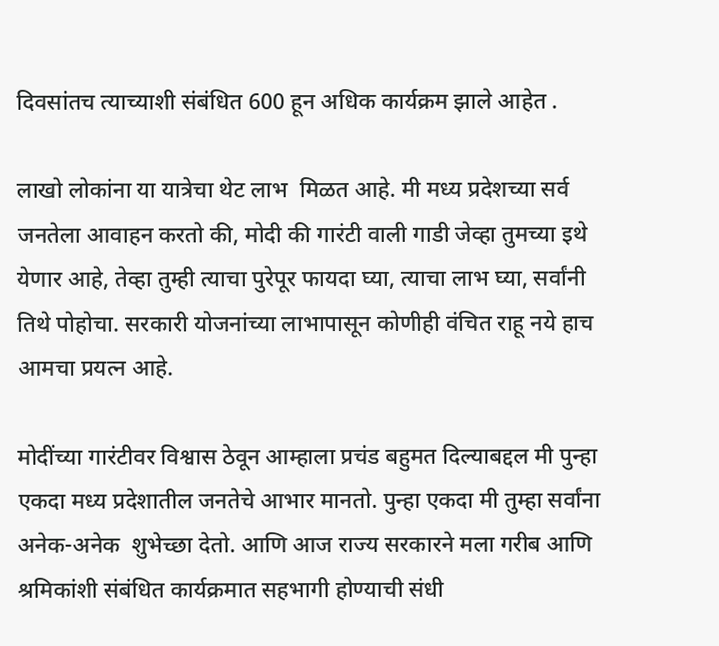दिवसांतच त्याच्याशी संबंधित 600 हून अधिक कार्यक्रम झाले आहेत .

लाखो लोकांना या यात्रेचा थेट लाभ  मिळत आहे. मी मध्य प्रदेशच्या सर्व जनतेला आवाहन करतो की, मोदी की गारंटी वाली गाडी जेव्हा तुमच्या इथे येणार आहे, तेव्हा तुम्ही त्याचा पुरेपूर फायदा घ्या, त्याचा लाभ घ्या, सर्वांनी तिथे पोहोचा. सरकारी योजनांच्या लाभापासून कोणीही वंचित राहू नये हाच आमचा प्रयत्न आहे.

मोदींच्या गारंटीवर विश्वास ठेवून आम्हाला प्रचंड बहुमत दिल्याबद्दल मी पुन्हा एकदा मध्य प्रदेशातील जनतेचे आभार मानतो. पुन्हा एकदा मी तुम्हा सर्वांना अनेक-अनेक  शुभेच्छा देतो. आणि आज राज्य सरकारने मला गरीब आणि श्रमिकांशी संबंधित कार्यक्रमात सहभागी होण्याची संधी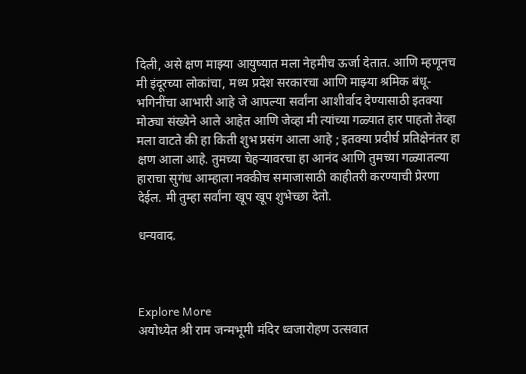दिली, असे क्षण माझ्या आयुष्यात मला नेहमीच ऊर्जा देतात. आणि म्हणूनच मी इंदूरच्या लोकांचा, मध्य प्रदेश सरकारचा आणि माझ्या श्रमिक बंधू-भगिनींचा आभारी आहे जे आपल्या सर्वांना आशीर्वाद देण्यासाठी इतक्या मोठ्या संख्येने आले आहेत आणि जेव्हा मी त्यांच्या गळ्यात हार पाहतो तेव्हा मला वाटते की हा किती शुभ प्रसंग आला आहे ; इतक्या प्रदीर्घ प्रतिक्षेनंतर हा क्षण आला आहे. तुमच्या चेहऱ्यावरचा हा आनंद आणि तुमच्या गळ्यातल्या हाराचा सुगंध आम्हाला नक्कीच समाजासाठी काहीतरी करण्याची प्रेरणा देईल. मी तुम्हा सर्वांना खूप खूप शुभेच्छा देतो.

धन्यवाद.



Explore More
अयोध्येत श्री राम जन्मभूमी मंदिर ध्वजारोहण उत्सवात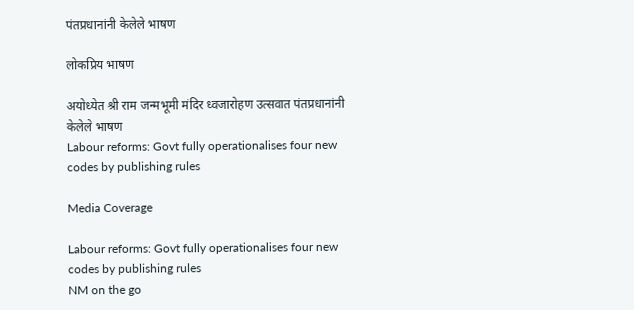पंतप्रधानांनी केलेले भाषण

लोकप्रिय भाषण

अयोध्येत श्री राम जन्मभूमी मंदिर ध्वजारोहण उत्सवात पंतप्रधानांनी केलेले भाषण
Labour reforms: Govt fully operationalises four new codes by publishing rules

Media Coverage

Labour reforms: Govt fully operationalises four new codes by publishing rules
NM on the go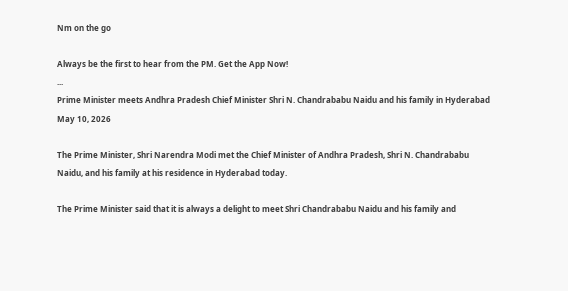Nm on the go

Always be the first to hear from the PM. Get the App Now!
...
Prime Minister meets Andhra Pradesh Chief Minister Shri N. Chandrababu Naidu and his family in Hyderabad
May 10, 2026

The Prime Minister, Shri Narendra Modi met the Chief Minister of Andhra Pradesh, Shri N. Chandrababu Naidu, and his family at his residence in Hyderabad today.

The Prime Minister said that it is always a delight to meet Shri Chandrababu Naidu and his family and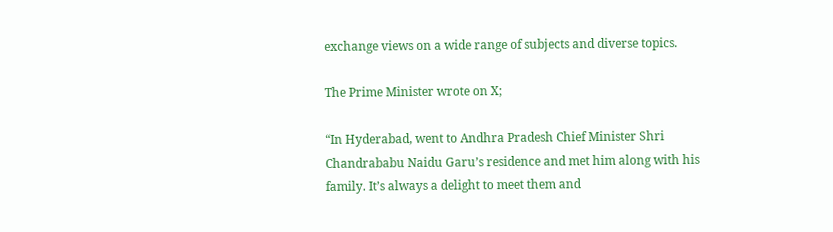exchange views on a wide range of subjects and diverse topics.

The Prime Minister wrote on X;

“In Hyderabad, went to Andhra Pradesh Chief Minister Shri Chandrababu Naidu Garu’s residence and met him along with his family. It’s always a delight to meet them and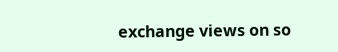exchange views on so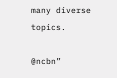many diverse topics.

@ncbn”